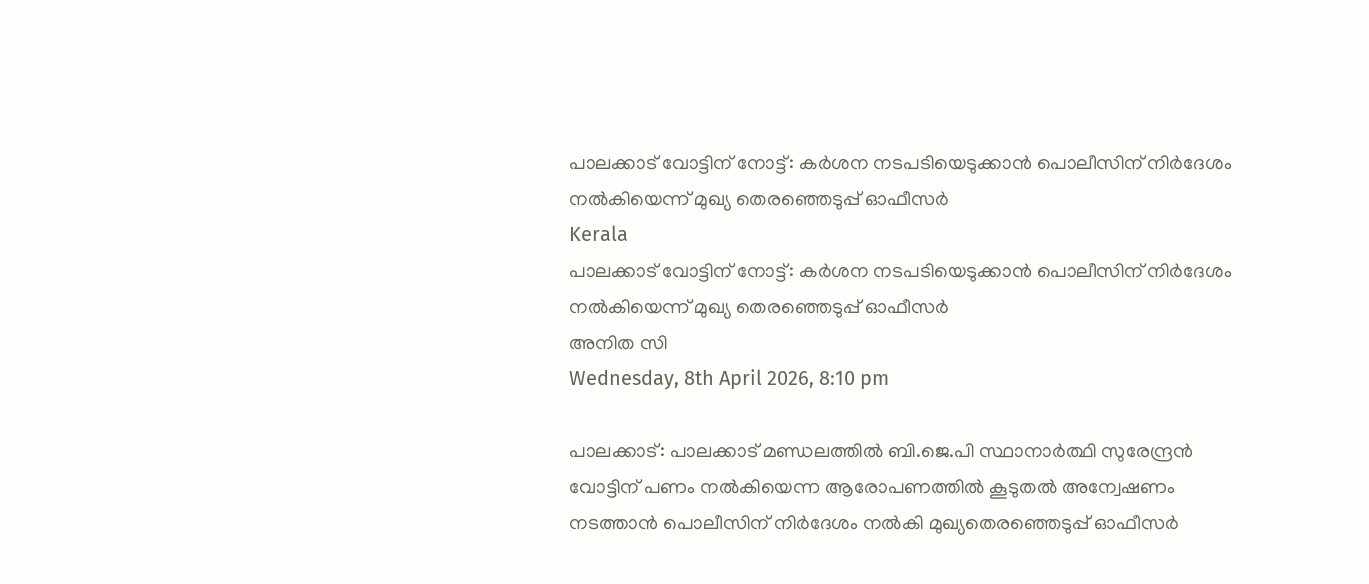പാലക്കാട് വോട്ടിന് നോട്ട്: കര്‍ശന നടപടിയെടുക്കാന്‍ പൊലീസിന് നിര്‍ദേശം നല്‍കിയെന്ന് മുഖ്യ തെരഞ്ഞെടുപ്പ് ഓഫീസര്‍
Kerala
പാലക്കാട് വോട്ടിന് നോട്ട്: കര്‍ശന നടപടിയെടുക്കാന്‍ പൊലീസിന് നിര്‍ദേശം നല്‍കിയെന്ന് മുഖ്യ തെരഞ്ഞെടുപ്പ് ഓഫീസര്‍
അനിത സി
Wednesday, 8th April 2026, 8:10 pm

പാലക്കാട്: പാലക്കാട് മണ്ഡലത്തില്‍ ബി.ജെ.പി സ്ഥാനാര്‍ത്ഥി സുരേന്ദ്രന്‍ വോട്ടിന് പണം നല്‍കിയെന്ന ആരോപണത്തില്‍ കൂടുതല്‍ അന്വേഷണം നടത്താന്‍ പൊലീസിന് നിര്‍ദേശം നല്‍കി മുഖ്യതെരഞ്ഞെടുപ്പ് ഓഫീസര്‍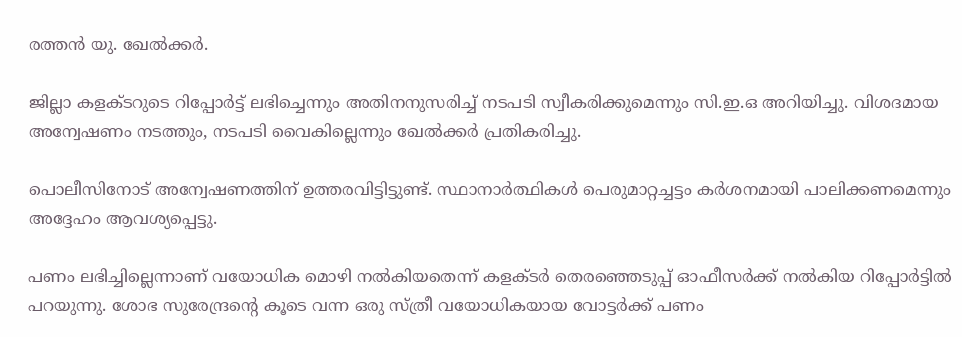രത്തന്‍ യു. ഖേല്‍ക്കര്‍.

ജില്ലാ കളക്ടറുടെ റിപ്പോര്‍ട്ട് ലഭിച്ചെന്നും അതിനനുസരിച്ച് നടപടി സ്വീകരിക്കുമെന്നും സി.ഇ.ഒ അറിയിച്ചു. വിശദമായ അന്വേഷണം നടത്തും, നടപടി വൈകില്ലെന്നും ഖേല്‍ക്കര്‍ പ്രതികരിച്ചു.

പൊലീസിനോട് അന്വേഷണത്തിന് ഉത്തരവിട്ടിട്ടുണ്ട്. സ്ഥാനാര്‍ത്ഥികള്‍ പെരുമാറ്റച്ചട്ടം കര്‍ശനമായി പാലിക്കണമെന്നും അദ്ദേഹം ആവശ്യപ്പെട്ടു.

പണം ലഭിച്ചില്ലെന്നാണ് വയോധിക മൊഴി നല്‍കിയതെന്ന് കളക്ടര്‍ തെരഞ്ഞെടുപ്പ് ഓഫീസര്‍ക്ക് നല്‍കിയ റിപ്പോര്‍ട്ടില്‍ പറയുന്നു. ശോഭ സുരേന്ദ്രന്റെ കൂടെ വന്ന ഒരു സ്ത്രീ വയോധികയായ വോട്ടര്‍ക്ക് പണം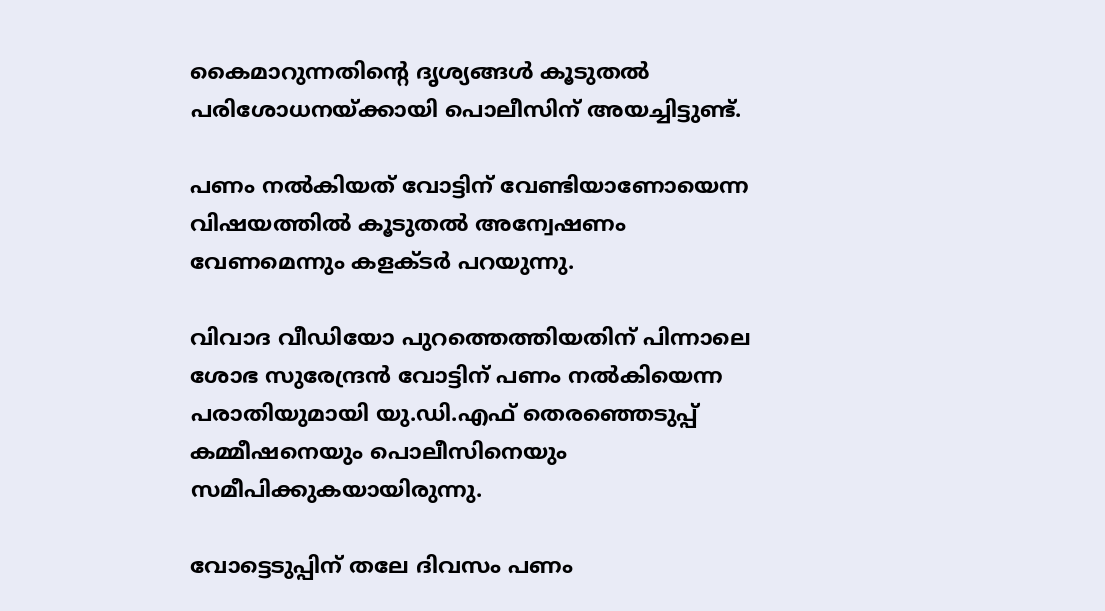കൈമാറുന്നതിന്റെ ദൃശ്യങ്ങള്‍ കൂടുതല്‍ പരിശോധനയ്ക്കായി പൊലീസിന് അയച്ചിട്ടുണ്ട്.

പണം നല്‍കിയത് വോട്ടിന് വേണ്ടിയാണോയെന്ന വിഷയത്തില്‍ കൂടുതല്‍ അന്വേഷണം വേണമെന്നും കളക്ടര്‍ പറയുന്നു.

വിവാദ വീഡിയോ പുറത്തെത്തിയതിന് പിന്നാലെ ശോഭ സുരേന്ദ്രന്‍ വോട്ടിന് പണം നല്‍കിയെന്ന പരാതിയുമായി യു.ഡി.എഫ് തെരഞ്ഞെടുപ്പ് കമ്മീഷനെയും പൊലീസിനെയും സമീപിക്കുകയായിരുന്നു.

വോട്ടെടുപ്പിന് തലേ ദിവസം പണം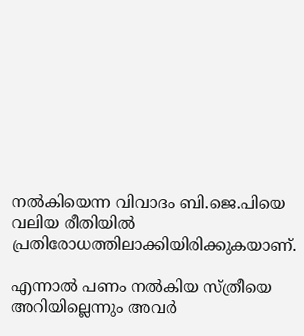നല്‍കിയെന്ന വിവാദം ബി.ജെ.പിയെ വലിയ രീതിയില്‍ പ്രതിരോധത്തിലാക്കിയിരിക്കുകയാണ്.

എന്നാല്‍ പണം നല്‍കിയ സ്ത്രീയെ അറിയില്ലെന്നും അവര്‍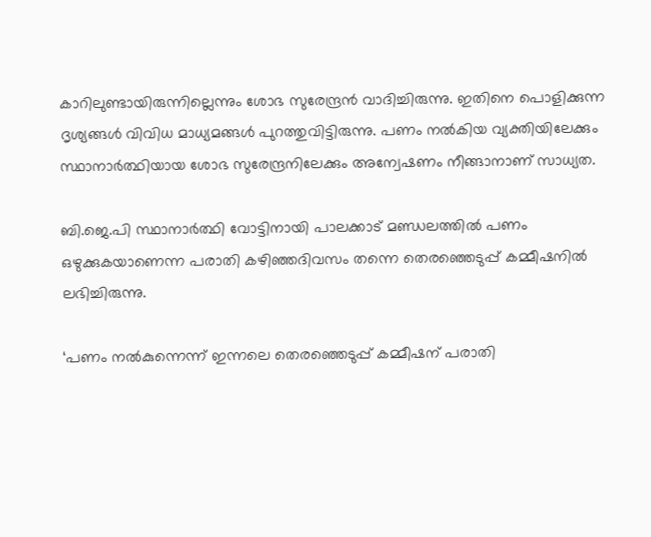കാറിലുണ്ടായിരുന്നില്ലെന്നും ശോഭ സുരേന്ദ്രന്‍ വാദിച്ചിരുന്നു. ഇതിനെ പൊളിക്കുന്ന ദൃശ്യങ്ങള്‍ വിവിധ മാധ്യമങ്ങള്‍ പുറത്തുവിട്ടിരുന്നു. പണം നല്‍കിയ വ്യക്തിയിലേക്കും സ്ഥാനാര്‍ത്ഥിയായ ശോഭ സുരേന്ദ്രനിലേക്കും അന്വേഷണം നീങ്ങാനാണ് സാധ്യത.

ബി.ജെ.പി സ്ഥാനാര്‍ത്ഥി വോട്ടിനായി പാലക്കാട് മണ്ഡലത്തില്‍ പണം ഒഴുക്കുകയാണെന്ന പരാതി കഴിഞ്ഞദിവസം തന്നെ തെരഞ്ഞെടുപ്പ് കമ്മീഷനില്‍ ലഭിച്ചിരുന്നു.

‘പണം നല്‍കുന്നെന്ന് ഇന്നലെ തെരഞ്ഞെടുപ്പ് കമ്മീഷന് പരാതി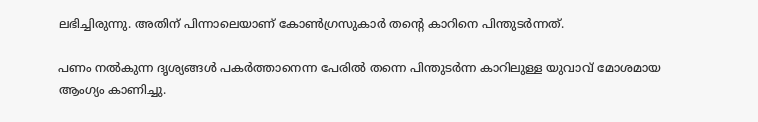ലഭിച്ചിരുന്നു. അതിന് പിന്നാലെയാണ് കോണ്‍ഗ്രസുകാര്‍ തന്റെ കാറിനെ പിന്തുടര്‍ന്നത്.

പണം നല്‍കുന്ന ദൃശ്യങ്ങള്‍ പകര്‍ത്താനെന്ന പേരില്‍ തന്നെ പിന്തുടര്‍ന്ന കാറിലുള്ള യുവാവ് മോശമായ ആംഗ്യം കാണിച്ചു.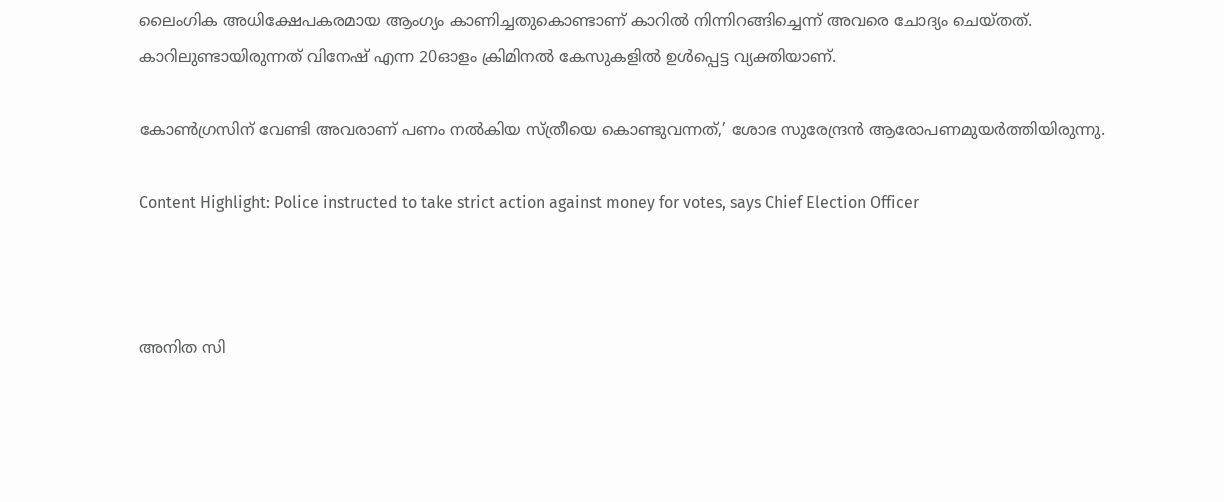ലൈംഗിക അധിക്ഷേപകരമായ ആംഗ്യം കാണിച്ചതുകൊണ്ടാണ് കാറില്‍ നിന്നിറങ്ങിച്ചെന്ന് അവരെ ചോദ്യം ചെയ്തത്. കാറിലുണ്ടായിരുന്നത് വിനേഷ് എന്ന 20ഓളം ക്രിമിനല്‍ കേസുകളില്‍ ഉള്‍പ്പെട്ട വ്യക്തിയാണ്.

കോണ്‍ഗ്രസിന് വേണ്ടി അവരാണ് പണം നല്‍കിയ സ്ത്രീയെ കൊണ്ടുവന്നത്,’ ശോഭ സുരേന്ദ്രന്‍ ആരോപണമുയര്‍ത്തിയിരുന്നു.

Content Highlight: Police instructed to take strict action against money for votes, says Chief Election Officer



അനിത സി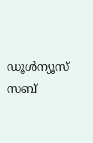ഡൂള്‍ന്യൂസ് സബ്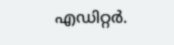എഡിറ്റര്‍.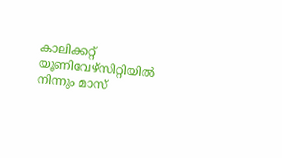കാലിക്കറ്റ് യൂണിവേഴ്‌സിറ്റിയില്‍ നിന്നും മാസ്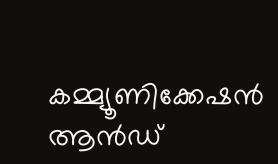കമ്മ്യൂണിക്കേഷന്‍ ആന്‍ഡ്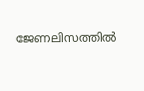ജേണലിസത്തില്‍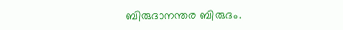ബിരുദാനന്തര ബിരുദം.